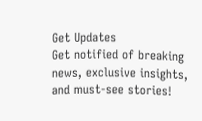Get Updates
Get notified of breaking news, exclusive insights, and must-see stories!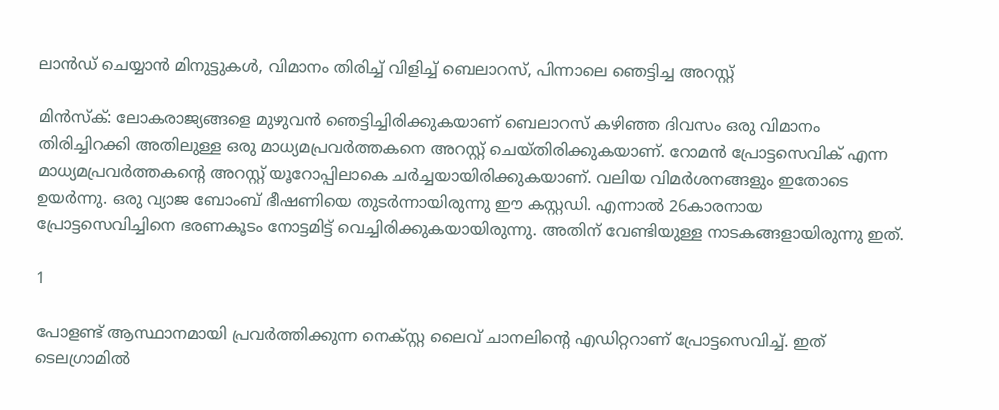ലാന്‍ഡ് ചെയ്യാന്‍ മിനുട്ടുകള്‍, വിമാനം തിരിച്ച് വിളിച്ച് ബെലാറസ്, പിന്നാലെ ഞെട്ടിച്ച അറസ്റ്റ്

മിന്‍സ്‌ക്: ലോകരാജ്യങ്ങളെ മുഴുവന്‍ ഞെട്ടിച്ചിരിക്കുകയാണ് ബെലാറസ് കഴിഞ്ഞ ദിവസം ഒരു വിമാനം തിരിച്ചിറക്കി അതിലുള്ള ഒരു മാധ്യമപ്രവര്‍ത്തകനെ അറസ്റ്റ് ചെയ്തിരിക്കുകയാണ്. റോമന്‍ പ്രോട്ടസെവിക് എന്ന മാധ്യമപ്രവര്‍ത്തകന്റെ അറസ്റ്റ് യൂറോപ്പിലാകെ ചര്‍ച്ചയായിരിക്കുകയാണ്. വലിയ വിമര്‍ശനങ്ങളും ഇതോടെ ഉയര്‍ന്നു. ഒരു വ്യാജ ബോംബ് ഭീഷണിയെ തുടര്‍ന്നായിരുന്നു ഈ കസ്റ്റഡി. എന്നാല്‍ 26കാരനായ പ്രോട്ടസെവിച്ചിനെ ഭരണകൂടം നോട്ടമിട്ട് വെച്ചിരിക്കുകയായിരുന്നു. അതിന് വേണ്ടിയുള്ള നാടകങ്ങളായിരുന്നു ഇത്.

1

പോളണ്ട് ആസ്ഥാനമായി പ്രവര്‍ത്തിക്കുന്ന നെക്സ്റ്റ ലൈവ് ചാനലിന്റെ എഡിറ്ററാണ് പ്രോട്ടസെവിച്ച്. ഇത് ടെലഗ്രാമില്‍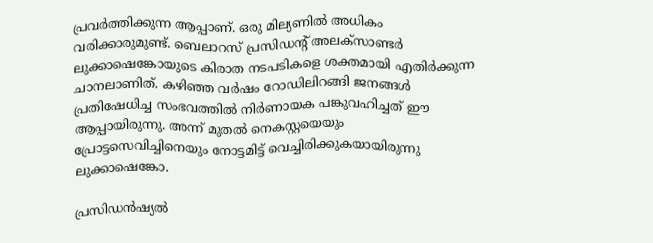പ്രവര്‍ത്തിക്കുന്ന ആപ്പാണ്. ഒരു മില്യണില്‍ അധികം വരിക്കാരുമുണ്ട്. ബെലാറസ് പ്രസിഡന്റ് അലക്‌സാണ്ടര്‍ ലുക്കാഷെങ്കോയുടെ കിരാത നടപടികളെ ശക്തമായി എതിര്‍ക്കുന്ന ചാനലാണിത്. കഴിഞ്ഞ വര്‍ഷം റോഡിലിറങ്ങി ജനങ്ങള്‍ പ്രതിഷേധിച്ച സംഭവത്തില്‍ നിര്‍ണായക പങ്കുവഹിച്ചത് ഈ ആപ്പായിരുന്നു. അന്ന് മുതല്‍ നെകസ്റ്റയെയും പ്രോട്ടസെവിച്ചിനെയും നോട്ടമിട്ട് വെച്ചിരിക്കുകയായിരുന്നു ലുക്കാഷെങ്കോ.

പ്രസിഡന്‍ഷ്യല്‍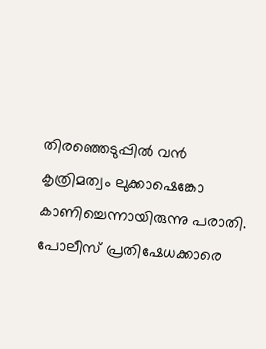തിരഞ്ഞെടുപ്പില്‍ വന്‍ കൃത്രിമത്വം ലുക്കാഷെങ്കോ കാണിച്ചെന്നായിരുന്നു പരാതി. പോലീസ് പ്രതിഷേധക്കാരെ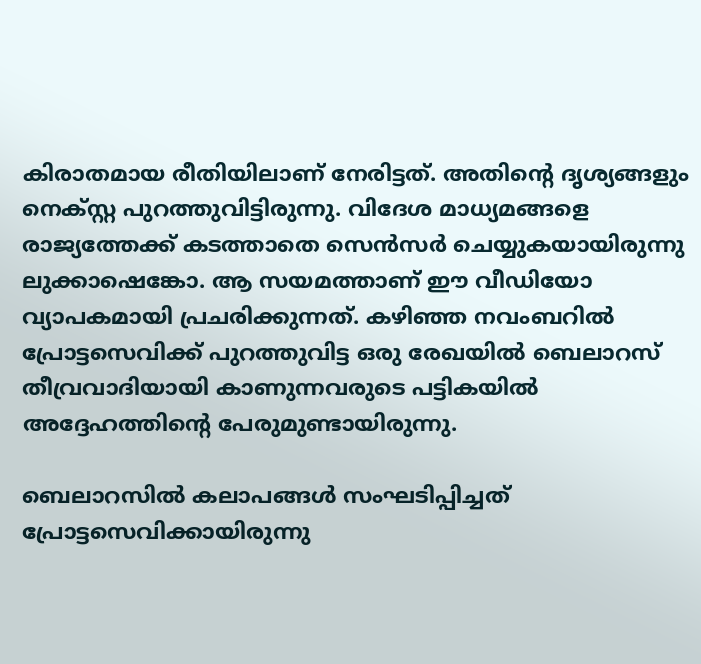കിരാതമായ രീതിയിലാണ് നേരിട്ടത്. അതിന്റെ ദൃശ്യങ്ങളും നെക്സ്റ്റ പുറത്തുവിട്ടിരുന്നു. വിദേശ മാധ്യമങ്ങളെ രാജ്യത്തേക്ക് കടത്താതെ സെന്‍സര്‍ ചെയ്യുകയായിരുന്നു ലുക്കാഷെങ്കോ. ആ സയമത്താണ് ഈ വീഡിയോ വ്യാപകമായി പ്രചരിക്കുന്നത്. കഴിഞ്ഞ നവംബറില്‍ പ്രോട്ടസെവിക്ക് പുറത്തുവിട്ട ഒരു രേഖയില്‍ ബെലാറസ് തീവ്രവാദിയായി കാണുന്നവരുടെ പട്ടികയില്‍ അദ്ദേഹത്തിന്റെ പേരുമുണ്ടായിരുന്നു.

ബെലാറസില്‍ കലാപങ്ങള്‍ സംഘടിപ്പിച്ചത് പ്രോട്ടസെവിക്കായിരുന്നു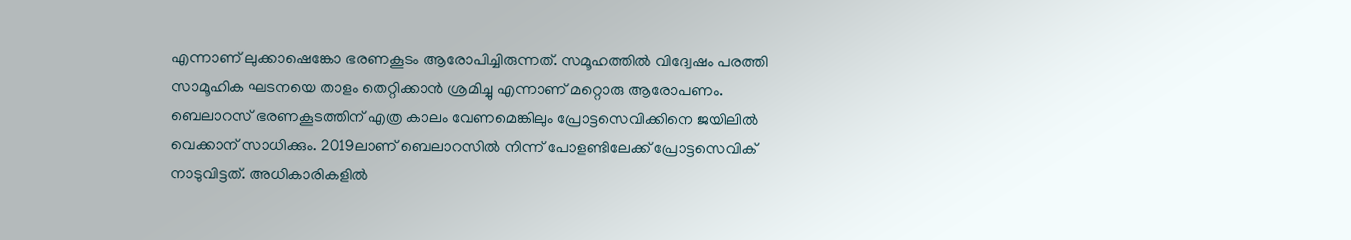എന്നാണ് ലുക്കാഷെങ്കോ ഭരണകൂടം ആരോപിച്ചിരുന്നത്. സമൂഹത്തില്‍ വിദ്വേഷം പരത്തി സാമൂഹിക ഘടനയെ താളം തെറ്റിക്കാന്‍ ശ്രമിച്ചു എന്നാണ് മറ്റൊരു ആരോപണം. ബെലാറസ് ഭരണകൂടത്തിന് എത്ര കാലം വേണമെങ്കിലും പ്രോട്ടസെവിക്കിനെ ജയിലില്‍ വെക്കാന് സാധിക്കും. 2019ലാണ് ബെലാറസില്‍ നിന്ന് പോളണ്ടിലേക്ക് പ്രോട്ടസെവിക് നാടുവിട്ടത്. അധികാരികളില്‍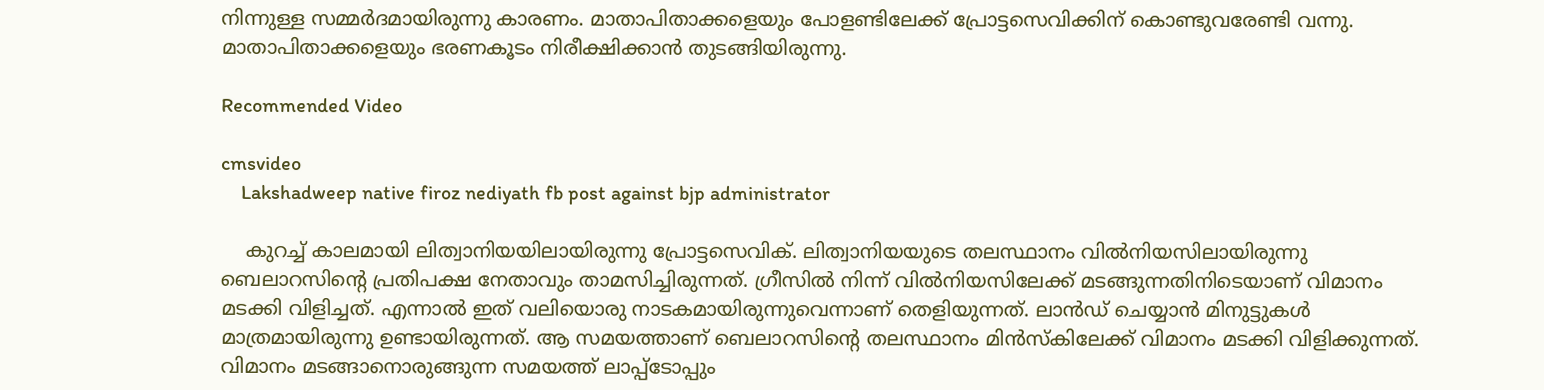നിന്നുള്ള സമ്മര്‍ദമായിരുന്നു കാരണം. മാതാപിതാക്കളെയും പോളണ്ടിലേക്ക് പ്രോട്ടസെവിക്കിന് കൊണ്ടുവരേണ്ടി വന്നു. മാതാപിതാക്കളെയും ഭരണകൂടം നിരീക്ഷിക്കാന്‍ തുടങ്ങിയിരുന്നു.

Recommended Video

cmsvideo
    Lakshadweep native firoz nediyath fb post against bjp administrator

    കുറച്ച് കാലമായി ലിത്വാനിയയിലായിരുന്നു പ്രോട്ടസെവിക്. ലിത്വാനിയയുടെ തലസ്ഥാനം വില്‍നിയസിലായിരുന്നു ബെലാറസിന്റെ പ്രതിപക്ഷ നേതാവും താമസിച്ചിരുന്നത്. ഗ്രീസില്‍ നിന്ന് വില്‍നിയസിലേക്ക് മടങ്ങുന്നതിനിടെയാണ് വിമാനം മടക്കി വിളിച്ചത്. എന്നാല്‍ ഇത് വലിയൊരു നാടകമായിരുന്നുവെന്നാണ് തെളിയുന്നത്. ലാന്‍ഡ് ചെയ്യാന്‍ മിനുട്ടുകള്‍ മാത്രമായിരുന്നു ഉണ്ടായിരുന്നത്. ആ സമയത്താണ് ബെലാറസിന്റെ തലസ്ഥാനം മിന്‍സ്‌കിലേക്ക് വിമാനം മടക്കി വിളിക്കുന്നത്. വിമാനം മടങ്ങാനൊരുങ്ങുന്ന സമയത്ത് ലാപ്പ്‌ടോപ്പും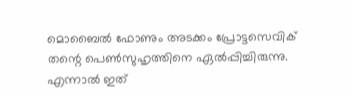മൊബൈല്‍ ഫോണും അടക്കം പ്രോട്ടസെവിക് തന്റെ പെണ്‍സുഹൃത്തിനെ ഏല്‍പ്പിച്ചിരുന്നു. എന്നാല്‍ ഇത്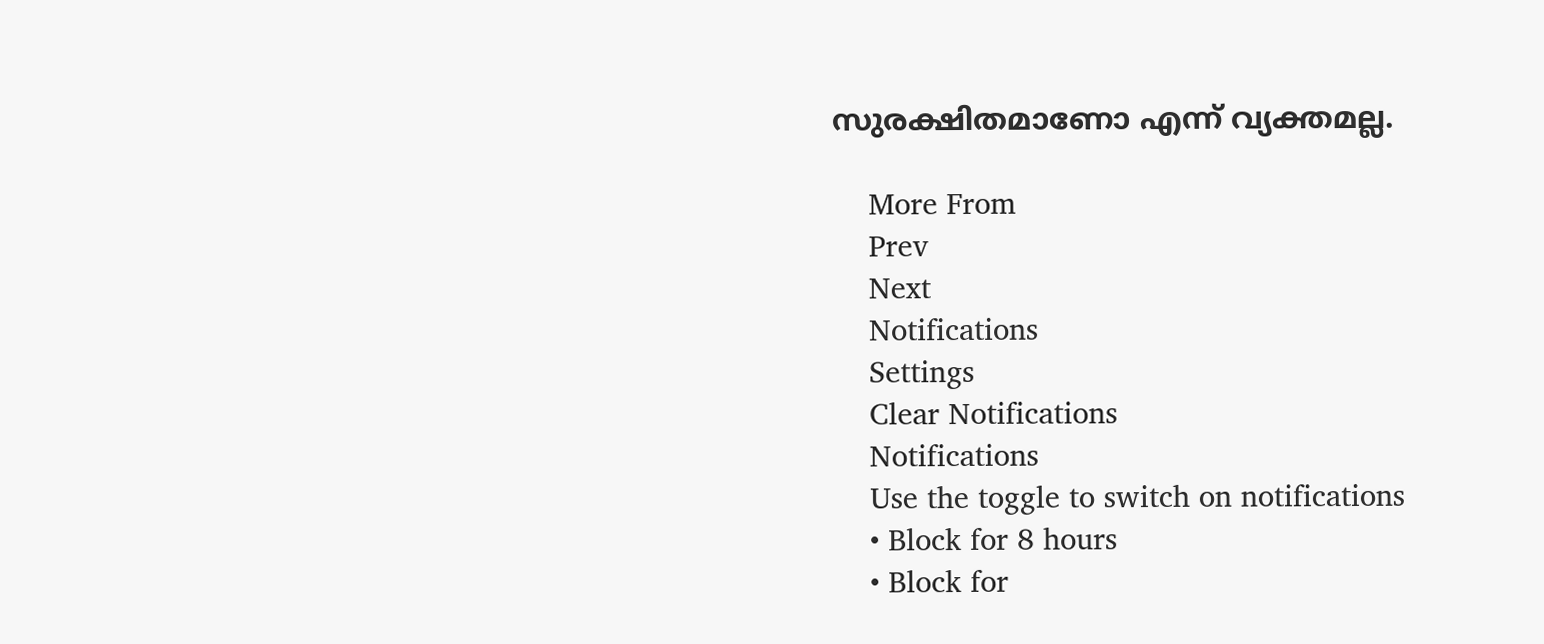സുരക്ഷിതമാണോ എന്ന് വ്യക്തമല്ല.

    More From
    Prev
    Next
    Notifications
    Settings
    Clear Notifications
    Notifications
    Use the toggle to switch on notifications
    • Block for 8 hours
    • Block for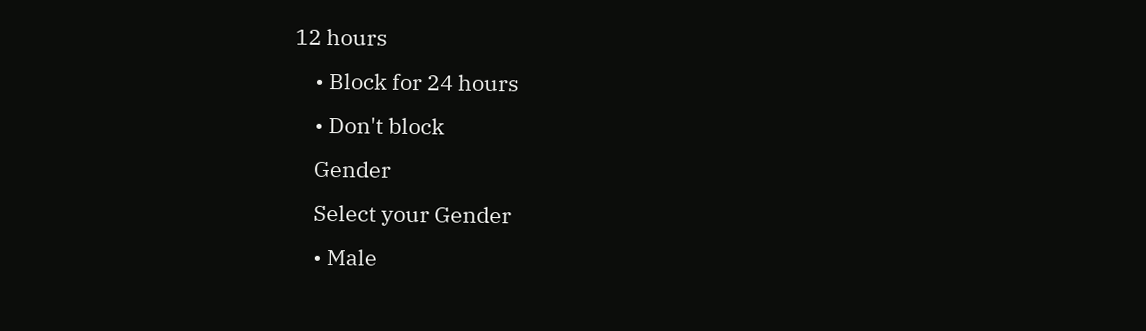12 hours
    • Block for 24 hours
    • Don't block
    Gender
    Select your Gender
    • Male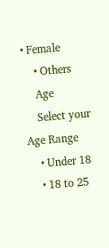• Female
    • Others
    Age
    Select your Age Range
    • Under 18
    • 18 to 25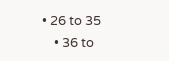• 26 to 35
    • 36 to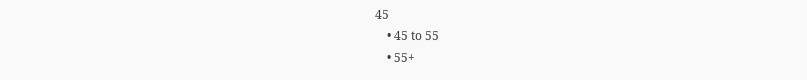45
    • 45 to 55
    • 55+